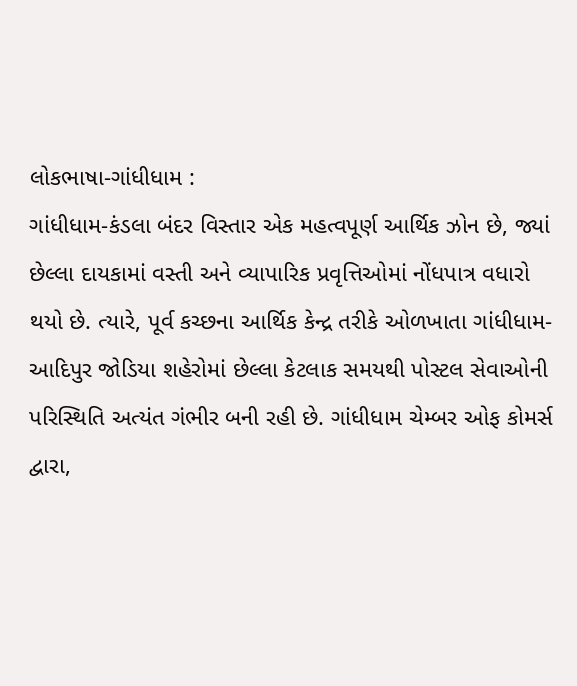લોકભાષા-ગાંધીધામ :
ગાંધીધામ-કંડલા બંદર વિસ્તાર એક મહત્વપૂર્ણ આર્થિક ઝોન છે, જ્યાં છેલ્લા દાયકામાં વસ્તી અને વ્યાપારિક પ્રવૃત્તિઓમાં નોંધપાત્ર વધારો થયો છે. ત્યારે, પૂર્વ કચ્છના આર્થિક કેન્દ્ર તરીકે ઓળખાતા ગાંધીધામ-આદિપુર જોડિયા શહેરોમાં છેલ્લા કેટલાક સમયથી પોસ્ટલ સેવાઓની પરિસ્થિતિ અત્યંત ગંભીર બની રહી છે. ગાંધીધામ ચેમ્બર ઓફ કોમર્સ દ્વારા,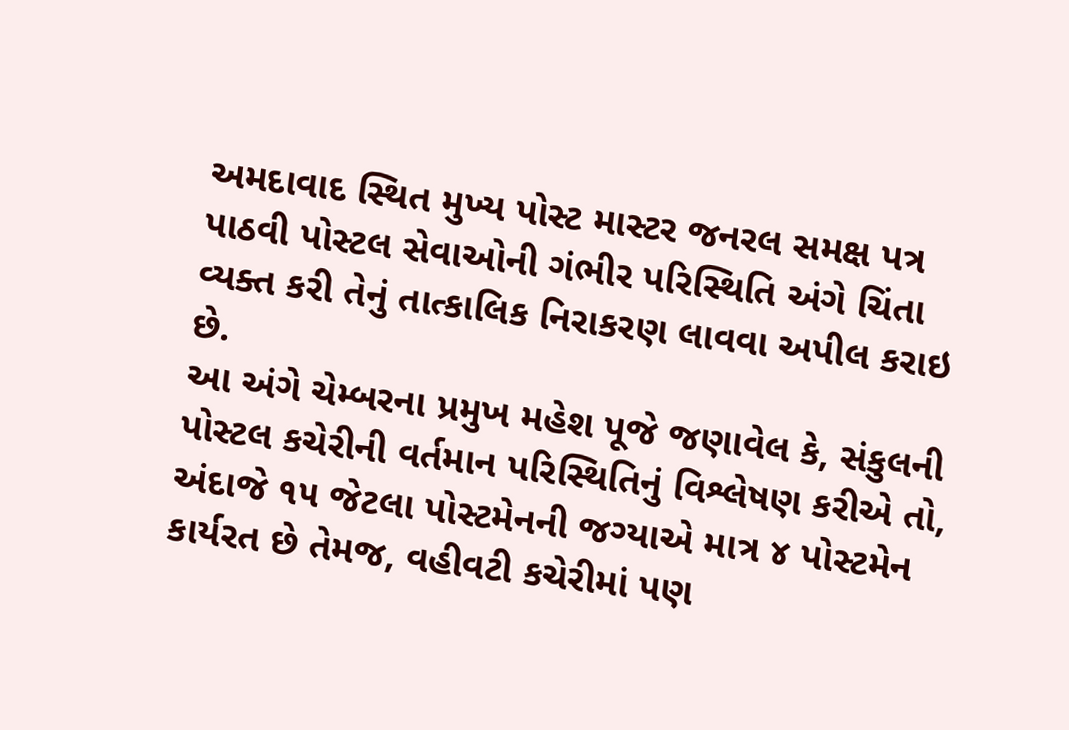અમદાવાદ સ્થિત મુખ્ય પોસ્ટ માસ્ટર જનરલ સમક્ષ પત્ર પાઠવી પોસ્ટલ સેવાઓની ગંભીર પરિસ્થિતિ અંગે ચિંતા વ્યક્ત કરી તેનું તાત્કાલિક નિરાકરણ લાવવા અપીલ કરાઇ છે.
આ અંગે ચેમ્બરના પ્રમુખ મહેશ પૂજે જણાવેલ કે, સંકુલની પોસ્ટલ કચેરીની વર્તમાન પરિસ્થિતિનું વિશ્લેષણ કરીએ તો, અંદાજે ૧૫ જેટલા પોસ્ટમેનની જગ્યાએ માત્ર ૪ પોસ્ટમેન કાર્યરત છે તેમજ, વહીવટી કચેરીમાં પણ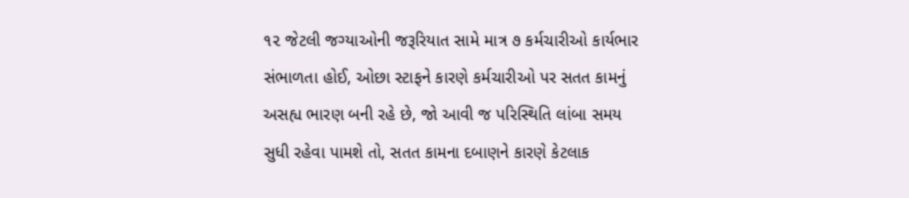૧૨ જેટલી જગ્યાઓની જરૂરિયાત સામે માત્ર ૭ કર્મચારીઓ કાર્યભાર સંભાળતા હોઈ, ઓછા સ્ટાફને કારણે કર્મચારીઓ પર સતત કામનું અસહ્ય ભારણ બની રહે છે, જો આવી જ પરિસ્થિતિ લાંબા સમય સુધી રહેવા પામશે તો, સતત કામના દબાણને કારણે કેટલાક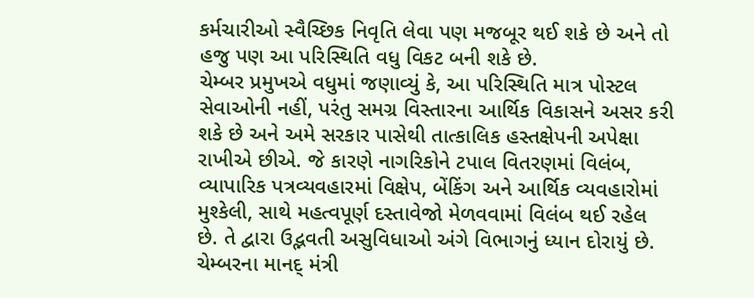કર્મચારીઓ સ્વૈચ્છિક નિવૃતિ લેવા પણ મજબૂર થઈ શકે છે અને તો હજુ પણ આ પરિસ્થિતિ વધુ વિકટ બની શકે છે.
ચેમ્બર પ્રમુખએ વધુમાં જણાવ્યું કે, આ પરિસ્થિતિ માત્ર પોસ્ટલ સેવાઓની નહીં, પરંતુ સમગ્ર વિસ્તારના આર્થિક વિકાસને અસર કરી શકે છે અને અમે સરકાર પાસેથી તાત્કાલિક હસ્તક્ષેપની અપેક્ષા રાખીએ છીએ. જે કારણે નાગરિકોને ટપાલ વિતરણમાં વિલંબ, વ્યાપારિક પત્રવ્યવહારમાં વિક્ષેપ, બેંકિંગ અને આર્થિક વ્યવહારોમાં મુશ્કેલી, સાથે મહત્વપૂર્ણ દસ્તાવેજો મેળવવામાં વિલંબ થઈ રહેલ છે. તે દ્વારા ઉદ્ભવતી અસુવિધાઓ અંગે વિભાગનું ધ્યાન દોરાયું છે.
ચેમ્બરના માનદ્ મંત્રી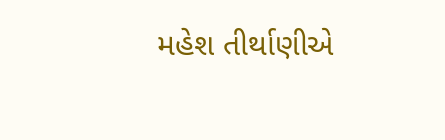મહેશ તીર્થાણીએ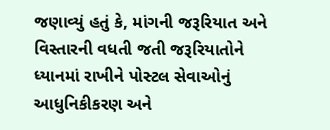જણાવ્યું હતું કે, માંગની જરૂરિયાત અને વિસ્તારની વધતી જતી જરૂરિયાતોને ધ્યાનમાં રાખીને પોસ્ટલ સેવાઓનું આધુનિકીકરણ અને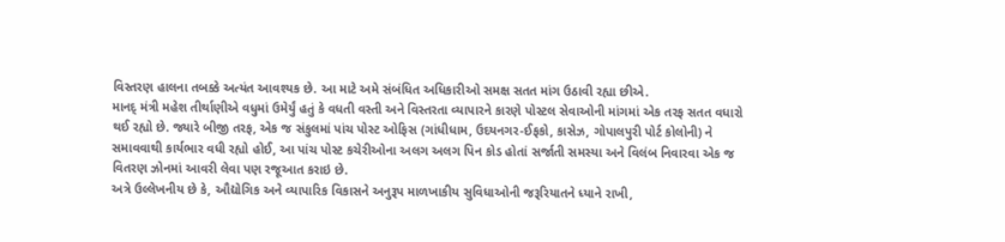વિસ્તરણ હાલના તબક્કે અત્યંત આવશ્યક છે. આ માટે અમે સંબંધિત અધિકારીઓ સમક્ષ સતત માંગ ઉઠાવી રહ્યા છીએ.
માનદ્ મંત્રી મહેશ તીર્થાણીએ વધુમાં ઉમેર્યું હતું કે વધતી વસ્તી અને વિસ્તરતા વ્યાપારને કારણે પોસ્ટલ સેવાઓની માંગમાં એક તરફ સતત વધારો થઈ રહ્યો છે. જ્યારે બીજી તરફ, એક જ સંકુલમાં પાંચ પોસ્ટ ઓફિસ (ગાંધીધામ, ઉદયનગર-ઈફકો, કાસેઝ, ગોપાલપુરી પોર્ટ કોલોની) ને સમાવવાથી કાર્યભાર વધી રહ્યો હોઈ, આ પાંચ પોસ્ટ કચેરીઓના અલગ અલગ પિન કોડ હોતાં સર્જાતી સમસ્યા અને વિલંબ નિવારવા એક જ વિતરણ ઝોનમાં આવરી લેવા પણ રજૂઆત કરાઇ છે.
અત્રે ઉલ્લેખનીય છે કે, ઔદ્યોગિક અને વ્યાપારિક વિકાસને અનુરૂપ માળખાકીય સુવિધાઓની જરૂરિયાતને ધ્યાને રાખી,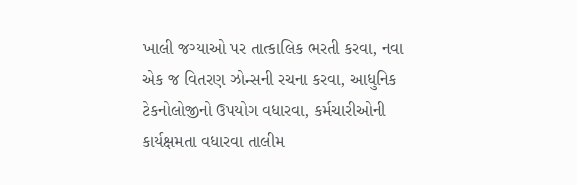ખાલી જગ્યાઓ પર તાત્કાલિક ભરતી કરવા, નવા એક જ વિતરણ ઝોન્સની રચના કરવા, આધુનિક ટેકનોલોજીનો ઉપયોગ વધારવા, કર્મચારીઓની કાર્યક્ષમતા વધારવા તાલીમ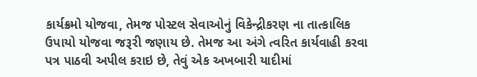કાર્યક્રમો યોજવા, તેમજ પોસ્ટલ સેવાઓનું વિકેન્દ્રીકરણ ના તાત્કાલિક ઉપાયો યોજવા જરૂરી જણાય છે. તેમજ આ અંગે ત્વરિત કાર્યવાહી કરવા પત્ર પાઠવી અપીલ કરાઇ છે, તેવું એક અખબારી યાદીમાં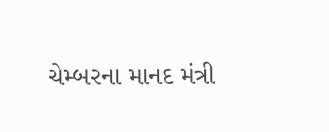ચેમ્બરના માનદ મંત્રી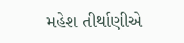મહેશ તીર્થાણીએ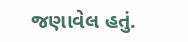જણાવેલ હતું.